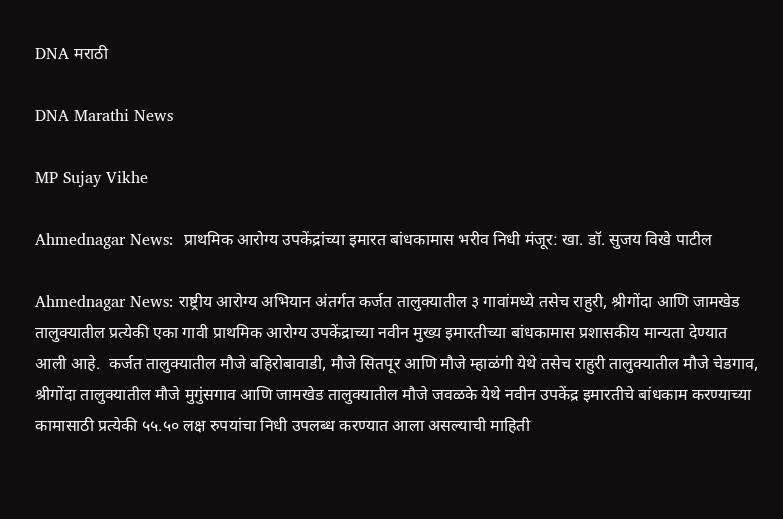DNA मराठी

DNA Marathi News

MP Sujay Vikhe

Ahmednagar News:  प्राथमिक आरोग्य उपकेंद्रांच्या इमारत बांधकामास भरीव निधी मंजूर: खा. डॉ. सुजय विखे पाटील

Ahmednagar News: राष्ट्रीय आरोग्य अभियान अंतर्गत कर्जत तालुक्यातील ३ गावांमध्ये तसेच राहुरी, श्रीगोंदा आणि जामखेड तालुक्यातील प्रत्येकी एका गावी प्राथमिक आरोग्य उपकेंद्राच्या नवीन मुख्य इमारतीच्या बांधकामास प्रशासकीय मान्यता देण्यात आली आहे.  कर्जत तालुक्यातील मौजे बहिरोबावाडी, मौजे सितपूर आणि मौजे म्हाळंगी येथे तसेच राहुरी तालुक्यातील मौजे चेडगाव, श्रीगोंदा तालुक्यातील मौजे मुगुंसगाव आणि जामखेड तालुक्यातील मौजे जवळके येथे नवीन उपकेंद्र इमारतीचे बांधकाम करण्याच्या कामासाठी प्रत्येकी ५५.५० लक्ष रुपयांचा निधी उपलब्ध करण्यात आला असल्याची माहिती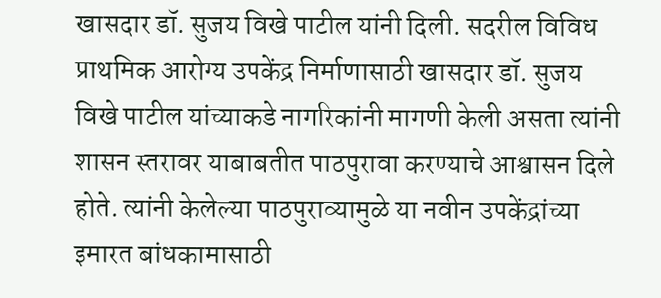खासदार डॉ. सुजय विखे पाटील यांनी दिली. सदरील विविध प्राथमिक आरोग्य उपकेंद्र निर्माणासाठी खासदार डॉ. सुजय विखे पाटील यांच्याकडे नागरिकांनी मागणी केली असता त्यांनी शासन स्तरावर याबाबतीत पाठपुरावा करण्याचे आश्वासन दिले होते. त्यांनी केलेल्या पाठपुराव्यामुळे या नवीन उपकेंद्रांच्या इमारत बांधकामासाठी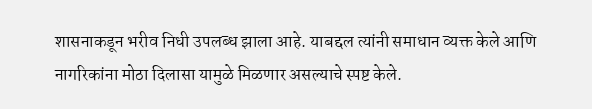शासनाकडून भरीव निधी उपलब्ध झाला आहे. याबद्दल त्यांनी समाधान व्यक्त केले आणि नागरिकांना मोठा दिलासा यामुळे मिळणार असल्याचे स्पष्ट केले.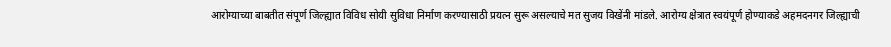आरोग्याच्या बाबतीत संपूर्ण जिल्ह्यात विविध सोयी सुविधा निर्माण करण्यासाठी प्रयत्न सुरू असल्याचे मत सुजय विखेंनी मांडले. आरोग्य क्षेत्रात स्वयंपूर्ण होण्याकडे अहमदनगर जिल्ह्याची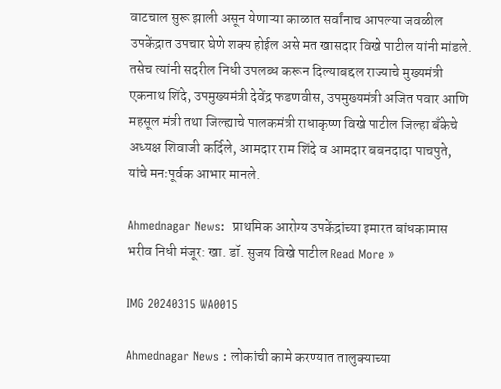वाटचाल सुरू झाली असून येणाऱ्या काळात सर्वांनाच आपल्या जवळील उपकेंद्रात उपचार घेणे शक्य होईल असे मत खासदार विखे पाटील यांनी मांडले.  तसेच त्यांनी सदरील निधी उपलब्ध करून दिल्याबद्दल राज्याचे मुख्यमंत्री एकनाथ शिंदे, उपमुख्यमंत्री देवेंद्र फडणवीस, उपमुख्यमंत्री अजित पवार आणि महसूल मंत्री तथा जिल्ह्याचे पालकमंत्री राधाकृष्ण विखे पाटील जिल्हा बँकेचे अध्यक्ष शिवाजी कर्दिले, आमदार राम शिंदे व आमदार बबनदादा पाचपुते, यांचे मनःपूर्वक आभार मानले.

Ahmednagar News:  प्राथमिक आरोग्य उपकेंद्रांच्या इमारत बांधकामास भरीव निधी मंजूर: खा. डॉ. सुजय विखे पाटील Read More »

IMG 20240315 WA0015

Ahmednagar News : लोकांची कामे करण्‍यात तालुक्‍याच्‍या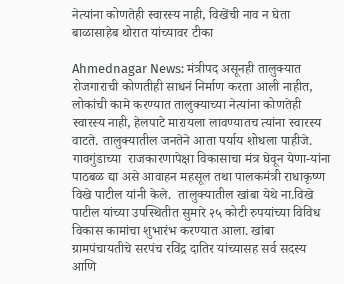नेत्‍यांना कोणतेही स्‍वारस्‍य नाही, विखेंची नाव न घेता बाळासाहेब थोरात यांच्यावर टीका

Ahmednagar News: मंत्रीपद असूनही तालुक्‍यात रोजगाराची कोणतीही साधनं निर्माण करता आली नाहीत, लोकांची कामे करण्‍यात तालुक्‍याच्‍या नेत्‍यांना कोणतेही स्‍वारस्‍य नाही, हेलपाटे मारायला लावण्‍यातच त्‍यांना स्‍वारस्‍य  वाटते. तालुक्‍यातील जनतेने आता पर्याय शोधला पाहीजे. गावगुंडाच्‍या  राजकारणापेक्षा विकासाचा मंत्र घेवून येणा-यांना पाठबळ द्या असे आवाहन महसूल तथा पालकमंत्री राधाकृष्‍ण विखे पाटील यांनी केले.  तालुक्‍यातील खांबा येथे ना.विखे पाटील यांच्‍या उपस्थितीत सुमारे २५ कोटी रुपयांच्‍या विविध विकास कामांचा शुभारंभ करण्‍यात आला. खांबा ग्रामपंचायतीचे सरपंच रविंद्र दातिर यांच्‍यासह सर्व सदस्‍य आणि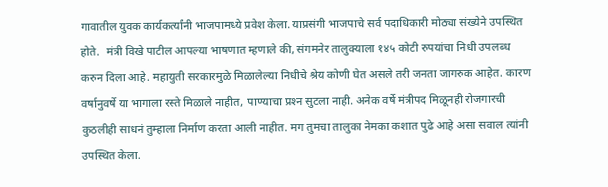गावातील युवक कार्यकर्त्‍यांनी भाजपामध्‍ये प्रवेश केला. याप्रसंगी भाजपाचे सर्व पदाधिकारी मोठ्या संख्‍येने उपस्थित होते.  मंत्री विखे पाटील आपल्‍या भाषणात म्‍हणाले की, संगमनेर तालुक्‍याला १४५ कोटी रुपयांचा निधी उपलब्‍ध करुन दिला आहे. महायुती सरकारमुळे मिळालेल्‍या निधीचे श्रेय कोणी घेत असले तरी जनता जागरुक आहेत. कारण वर्षानुवर्षे या भागाला रस्‍ते मिळाले नाहीत, पाण्‍याचा प्रश्‍न सुटला नाही. अनेक वर्षे मंत्रीपद मिळूनही रोजगारची कुठलीही साधनं तुम्‍हाला निर्माण करता आली नाहीत. मग तुमचा तालुका नेमका कशात पुढे आहे असा सवाल त्‍यांनी उपस्थित केला.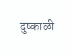दुष्‍काळी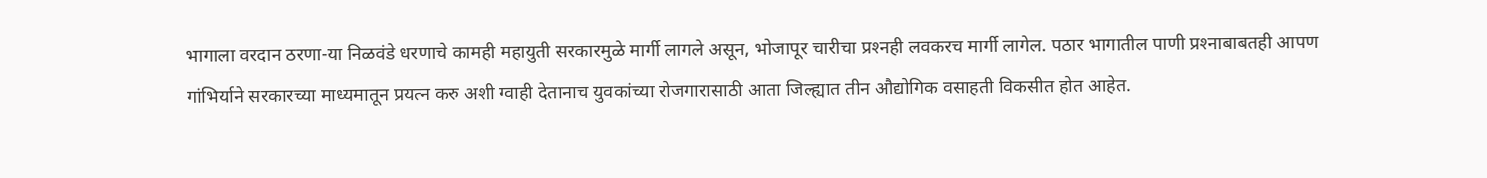भागाला वरदान ठरणा-या निळवंडे धरणाचे कामही महायुती सरकारमुळे मार्गी लागले असून, भोजापूर चारीचा प्रश्‍नही लवकरच मार्गी लागेल. पठार भागातील पाणी प्रश्‍नाबाबतही आपण गांभिर्याने सरकारच्‍या माध्‍यमातून प्रयत्‍न करु अशी ग्‍वाही देतानाच युवकांच्‍या रोजगारासाठी आता जिल्‍ह्यात तीन औद्योगिक वसाहती विकसीत होत आहेत.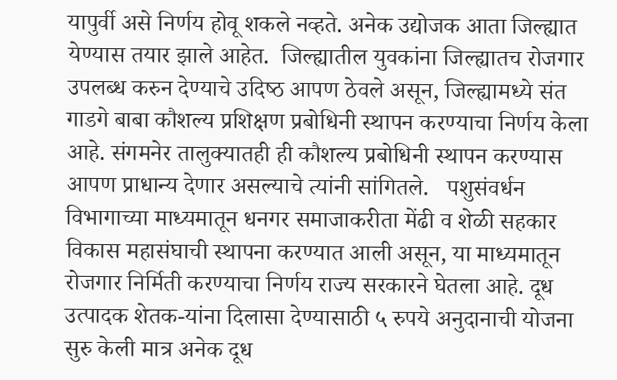यापुर्वी असे निर्णय होवू शकले नव्‍हते. अनेक उद्योजक आता जिल्‍ह्यात येण्‍यास तयार झाले आहेत.  जिल्ह्यातील युवकांना जिल्‍ह्यातच रोजगार उप‍लब्‍ध करुन देण्‍याचे उदिष्‍ठ आपण ठेवले असून, जिल्‍ह्यामध्‍ये संत गाडगे बाबा कौशल्‍य प्रशिक्षण प्रबोधि‍नी स्‍थापन करण्‍याचा निर्णय केला आहे. संगमनेर तालुक्‍यातही ही कौशल्‍य प्रबोधिनी स्‍थापन करण्‍यास आपण प्राधान्‍य देणार असल्‍याचे त्‍यांनी सांगितले.   पशुसंवर्धन विभागाच्‍या माध्‍यमातून धनगर समाजाकरीता मेंढी व शेळी सहकार विकास महासंघाची स्‍थापना करण्‍यात आली असून, या माध्‍यमातून रोजगार निर्मिती करण्‍याचा निर्णय राज्‍य सरकारने घेतला आहे. दूध उत्‍पादक शेतक-यांना दिलासा देण्‍यासाठी ५ रुपये अनुदानाची योजना सुरु केली मात्र अनेक दूध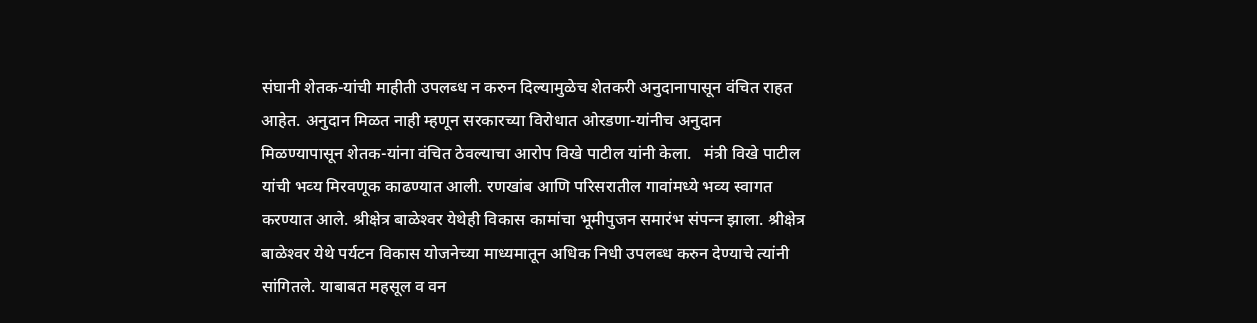संघानी शेतक-यांची माहीती उपलब्‍ध न करुन दिल्‍यामुळेच शेतकरी अनुदानापासून वंचित राहत आहेत. अनुदान मिळत नाही म्‍हणून सरकारच्‍या विरोधात ओरडणा-यांनीच अनुदान मिळण्‍यापासून शेतक-यांना वंचित ठेवल्‍याचा आरोप विखे पाटील यांनी केला.   मंत्री विखे पाटील यांची भव्‍य मिरवणूक काढण्‍यात आली. रणखांब आणि परिसरातील गावांमध्‍ये भव्‍य स्‍वागत करण्‍यात आले. श्रीक्षेत्र बाळेश्‍वर येथेही विकास कामांचा भूमीपुजन समारंभ संपन्‍न झाला. श्रीक्षेत्र बाळेश्‍वर येथे पर्यटन विकास योजनेच्‍या माध्‍यमातून अधिक निधी उपलब्‍ध करुन देण्‍याचे त्‍यांनी सांगितले. याबाबत महसूल व वन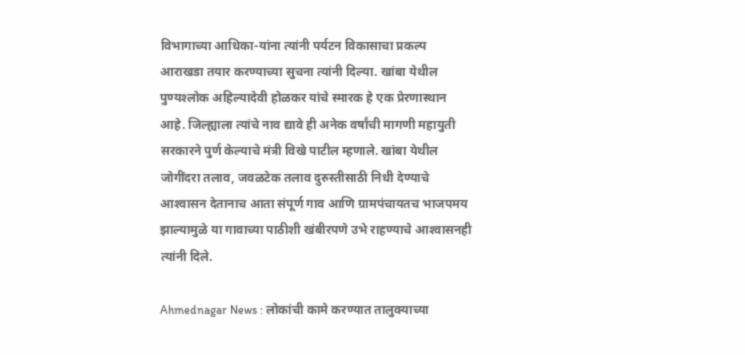विभागाच्‍या आधिका-यांना त्‍यांनी पर्यटन विकासाचा प्रकल्‍प आराखडा तयार करण्‍याच्‍या सुचना त्‍यांनी दिल्‍या. खांबा येथील पुण्‍यश्‍लोक अहिल्‍यादेवी होळकर यांचे स्‍मारक हे एक प्रेरणास्‍थान आहे. जिल्‍ह्याला त्‍यांचे नाव द्यावे ही अनेक वर्षांची मागणी महायुती सरकारने पुर्ण केल्‍याचे मंत्री विखे पाटील म्‍हणाले. खांबा येथील जोगींदरा तलाव, जवळटेक तलाव दुरुस्‍तीसाठी निधी देण्‍याचे आश्‍वासन देतानाच आता संपूर्ण गाव आणि ग्रामपंचायतच भाजपमय झाल्‍यामुळे या गावाच्‍या पाठीशी खंबीरपणे उभे राहण्‍याचे आश्‍वासनही त्‍यांनी दिले.

Ahmednagar News : लोकांची कामे करण्‍यात तालुक्‍याच्‍या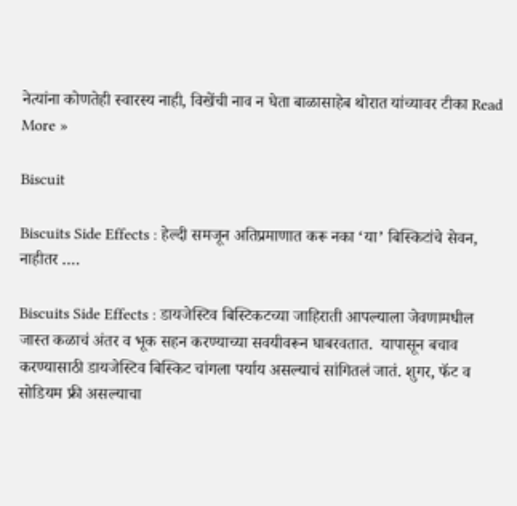नेत्‍यांना कोणतेही स्‍वारस्‍य नाही, विखेंची नाव न घेता बाळासाहेब थोरात यांच्यावर टीका Read More »

Biscuit

Biscuits Side Effects : हेल्दी समजून अतिप्रमाणात करू नका ‘या’ बिस्किटांचे सेवन, नाहीतर ….

Biscuits Side Effects : डायजेस्टिव बिस्टिकटच्या जाहिराती आपल्याला जेवणामधील जास्त कळाचं अंतर व भूक सहन करण्याच्या सवयीवरून घाबरवतात.  यापासून बचाव करण्यासाठी डायजेस्टिव बिस्किट चांगला पर्याय असल्याचं सांगितलं जातं. शुगर, फॅट व सोडियम फ्री असल्याचा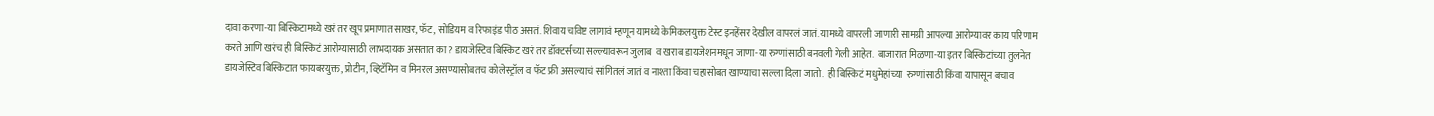दावा करणा-या बिस्किटामध्ये खरं तर खूप प्रमाणात साखर, फॅट, सोडियम व रिफाइंड पीठ असतं. शिवाय चविष्ट लागावं म्हणून यामध्ये केमिकलयुक्त टेस्ट इनहेंसर देखील वापरलं जातं. यामध्ये वापरली जाणारी सामग्री आपल्या आरोग्यावर काय परिणाम करते आणि खरंच ही बिस्किटं आरोग्यासाठी लाभदायक असतात का? डायजेस्टिव बिस्किट खरं तर डॉक्टर्सच्या सल्ल्यावरून जुलाब  व खराब डायजेशनमधून जाणा-या रुग्णांसाठी बनवली गेली आहेत.  बाजारात मिळणा-या इतर बिस्किटांच्या तुलनेत डायजेस्टिव बिस्किटात फायबरयुक्त, प्रोटीन, व्हिटॅमिन व मिनरल असण्यासोबतच कोलेस्ट्रॉल व फॅट फ्री असल्याचं सांगितलं जातं व नाश्ता किंवा चहासोबत खाण्याचा सल्ला दिला जातो.  ही बिस्किटं मधुमेहांच्या  रुग्णांसाठी किंवा यापासून बचाव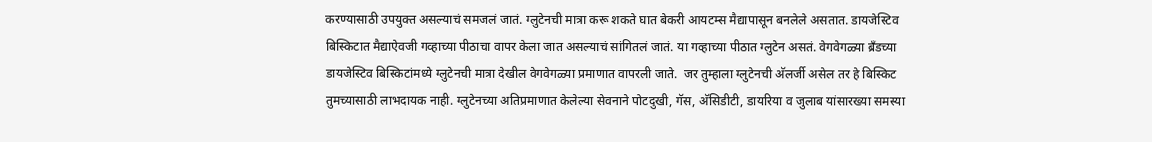करण्यासाठी उपयुक्त असल्याचं समजलं जातं. ग्लुटेनची मात्रा करू शकते घात बेकरी आयटम्स मैद्यापासून बनलेले असतात. डायजेस्टिव बिस्किटात मैद्याऐवजी गव्हाच्या पीठाचा वापर केला जात असल्याचं सांगितलं जातं. या गव्हाच्या पीठात ग्लुटेन असतं. वेगवेगळ्या ब्रॅंडच्या डायजेस्टिव बिस्किटांमध्ये ग्लुटेनची मात्रा देखील वेगवेगळ्या प्रमाणात वापरली जाते.  जर तुम्हाला ग्लुटेनची अ‍ॅलर्जी असेल तर हे बिस्किट तुमच्यासाठी लाभदायक नाही. ग्लुटेनच्या अतिप्रमाणात केलेल्या सेवनाने पोटदुखी, गॅस, अ‍ॅसिडीटी, डायरिया व जुलाब यांसारख्या समस्या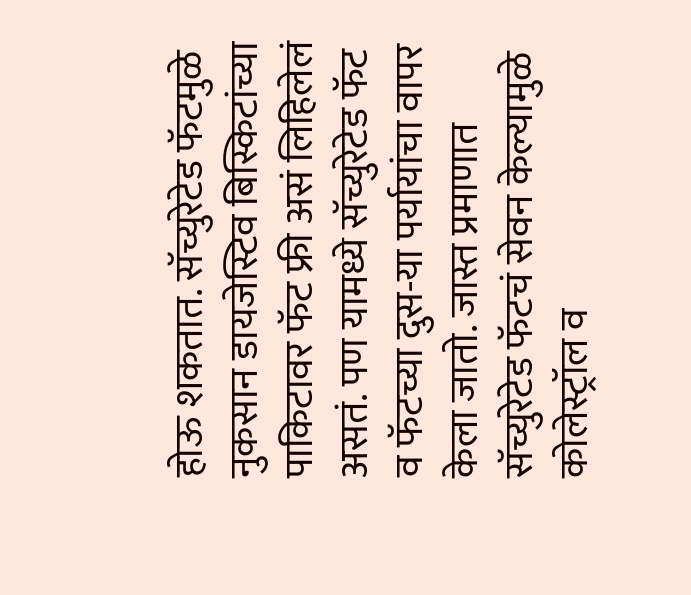होऊ शकतात. सॅच्युरेटेड फॅटमुळे नुकसान डायजेस्टिव बिस्किटांच्या पाकिटावर फॅट फ्री असं लिहिलेलं असतं. पण यामध्ये सॅच्युरेटेड फॅट व फॅटच्या दुस-या पर्यायांचा वापर केला जातो. जास्त प्रमाणात सॅच्युरेटेड फॅटचं सेवन केल्यामुळे कोलेस्ट्रॉल व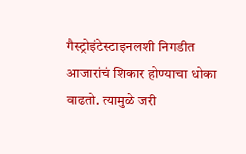गैस्ट्रोइंटेस्टाइनलशी निगडीत आजारांचं शिकार होण्याचा धोका वाढतो. त्यामुळे जरी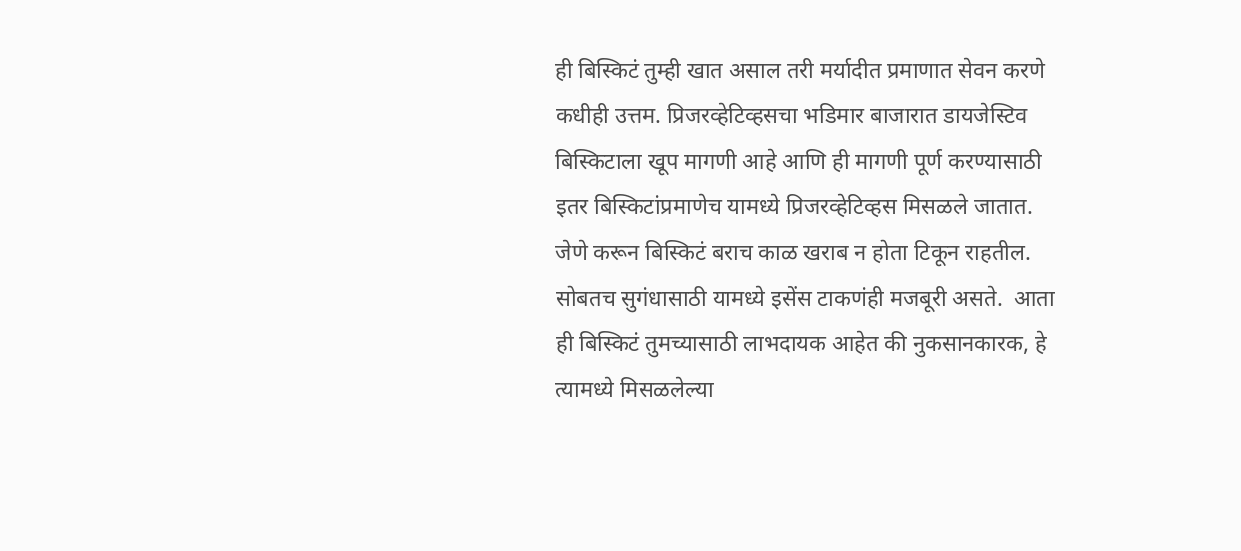ही बिस्किटं तुम्ही खात असाल तरी मर्यादीत प्रमाणात सेवन करणे कधीही उत्तम. प्रिजरव्हेटिव्हसचा भडिमार बाजारात डायजेस्टिव बिस्किटाला खूप मागणी आहे आणि ही मागणी पूर्ण करण्यासाठी इतर बिस्किटांप्रमाणेच यामध्ये प्रिजरव्हेटिव्हस मिसळले जातात. जेणे करून बिस्किटं बराच काळ खराब न होता टिकून राहतील. सोबतच सुगंधासाठी यामध्ये इसेंस टाकणंही मजबूरी असते.  आता ही बिस्किटं तुमच्यासाठी लाभदायक आहेत की नुकसानकारक, हे त्यामध्ये मिसळलेल्या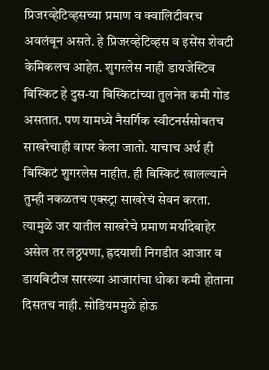प्रिजरव्हेटिव्हसच्या प्रमाण व क्वालिटीवरच अवलंबून असते. हे प्रिजरव्हेटिव्हस व इसेंस शेवटी केमिकलच आहेत. शुगरलेस नाही डायजेस्टिव बिस्किट हे दुस-या बिस्किटांच्या तुलनेत कमी गोड असतात. पण यामध्ये नैसर्गिक स्वीटनर्ससोबतच साखरेचाही वापर केला जातो. याचाच अर्थ ही बिस्किटं शुगरलेस नाहीत. ही बिस्किटं खालल्याने तुम्ही नकळतच एक्स्ट्रा साखरेचं सेवन करता. त्यामुळे जर यातील साखरेचे प्रमाण मर्यादेबाहेर असेल तर लठ्ठपणा, ह्रदयाशी निगडीत आजार व डायबिटीज सारख्या आजारांचा धोका कमी होताना दिसतच नाही. सोडियममुळे होऊ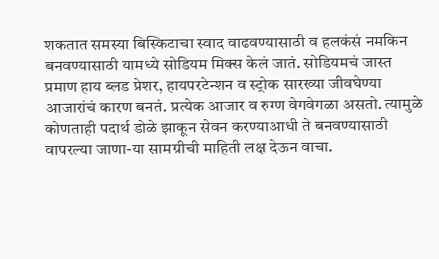शकतात समस्या बिस्किटाचा स्वाद वाढवण्यासाठी व हलकंसं नमकिन बनवण्यासाठी यामध्ये सोडियम मिक्स केलं जातं. सोडियमचं जास्त प्रमाण हाय ब्लड प्रेशर, हायपरटेन्शन व स्ट्रोक सारख्या जीवघेण्या आजारांचं कारण बनतं. प्रत्येक आजार व रुग्ण वेगवेगळा असतो. त्यामुळे कोणताही पदार्थ डोळे झाकून सेवन करण्याआधी ते बनवण्यासाठी वापरल्या जाणा-या सामग्रीची माहिती लक्ष देऊन वाचा.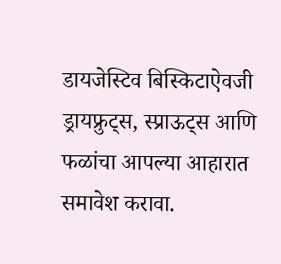डायजेस्टिव बिस्किटाऐवजी ड्रायफ्रुट्स, स्प्राऊट्स आणि फळांचा आपल्या आहारात समावेश करावा.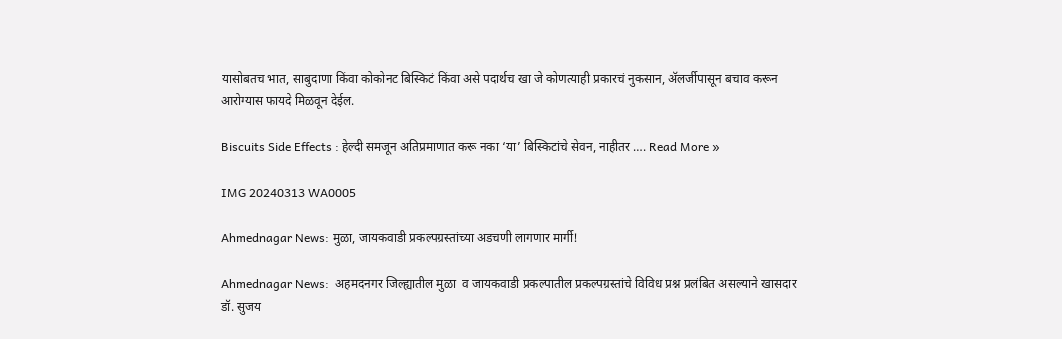यासोबतच भात, साबुदाणा किंवा कोकोनट बिस्किटं किंवा असे पदार्थच खा जे कोणत्याही प्रकारचं नुकसान, अ‍ॅलर्जीपासून बचाव करून आरोग्यास फायदे मिळवून देईल.

Biscuits Side Effects : हेल्दी समजून अतिप्रमाणात करू नका ‘या’ बिस्किटांचे सेवन, नाहीतर …. Read More »

IMG 20240313 WA0005

Ahmednagar News: मुळा, जायकवाडी प्रकल्पग्रस्तांच्या अडचणी लागणार मार्गी!

Ahmednagar News:  अहमदनगर जिल्ह्यातील मुळा  व जायकवाडी प्रकल्पातील प्रकल्पग्रस्तांचे विविध प्रश्न प्रलंबित असल्याने खासदार डॉ. सुजय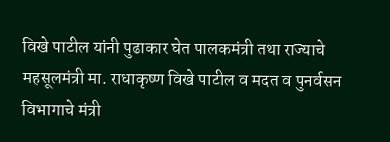विखे पाटील यांनी पुढाकार घेत पालकमंत्री तथा राज्याचे महसूलमंत्री मा. राधाकृष्ण विखे पाटील व मदत व पुनर्वसन विभागाचे मंत्री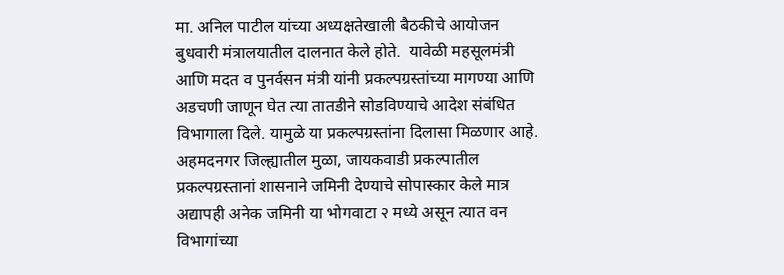मा. अनिल पाटील यांच्या अध्यक्षतेखाली बैठकीचे आयोजन बुधवारी मंत्रालयातील दालनात केले होते.  यावेळी महसूलमंत्री आणि मदत व पुनर्वसन मंत्री यांनी प्रकल्पग्रस्तांच्या मागण्या आणि अडचणी जाणून घेत त्या तातडीने सोडविण्याचे आदेश संबंधित विभागाला दिले. यामुळे या प्रकल्पग्रस्तांना दिलासा मिळणार आहे.  अहमदनगर जिल्ह्यातील मुळा, जायकवाडी प्रकल्पातील प्रकल्पग्रस्तानां शासनाने जमिनी देण्याचे सोपास्कार केले मात्र अद्यापही अनेक जमिनी या भोगवाटा २ मध्ये असून त्यात वन विभागांच्या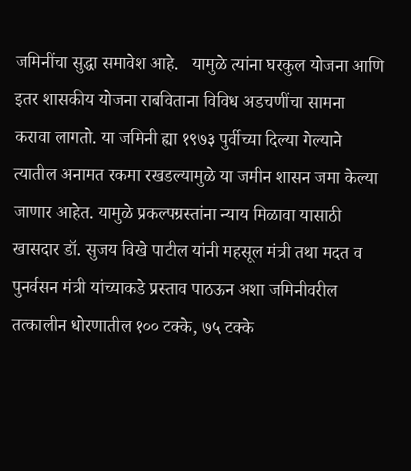जमिनींचा सुद्धा समावेश आहे.   यामुळे त्यांना घरकुल योजना आणि इतर शासकीय योजना राबविताना विविध अडचणींचा सामना करावा लागतो. या जमिनी ह्या १९७३ पुर्वीच्या दिल्या गेल्याने त्यातील अनामत रकमा रखडल्यामुळे या जमीन शासन जमा केल्या जाणार आहेत. यामुळे प्रकल्पग्रस्तांना न्याय मिळावा यासाठी खासदार डॉ. सुजय विखे पाटील यांनी महसूल मंत्री तथा मदत व पुनर्वसन मंत्री यांच्याकडे प्रस्ताव पाठऊन अशा जमिनीवरील तत्कालीन धोरणातील १०० टक्के, ७५ टक्के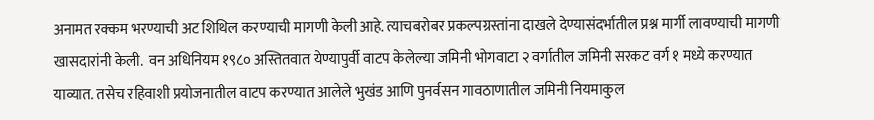अनामत रक्कम भरण्याची अट शिथिल करण्याची मागणी केली आहे. त्याचबरोबर प्रकल्पग्रस्तांना दाखले देण्यासंदर्भातील प्रश्न मार्गी लावण्याची मागणी खासदारांनी केली.  वन अधिनियम १९८० अस्तितवात येण्यापुर्वी वाटप केलेल्या जमिनी भोगवाटा २ वर्गातील जमिनी सरकट वर्ग १ मध्ये करण्यात याव्यात. तसेच रहिवाशी प्रयोजनातील वाटप करण्यात आलेले भुखंड आणि पुनर्वसन गावठाणातील जमिनी नियमाकुल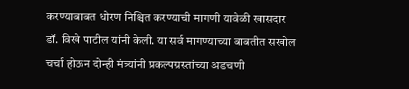करण्याबाबत धोरण निश्चित करण्याची मागणी यावेळी खासदार डॉ. विखे पाटील यांनी केली. या सर्व मागण्याच्या बाबतीत सखोल चर्चा होऊन दोन्ही मंत्र्यांनी प्रकल्पग्रस्तांच्या अडचणी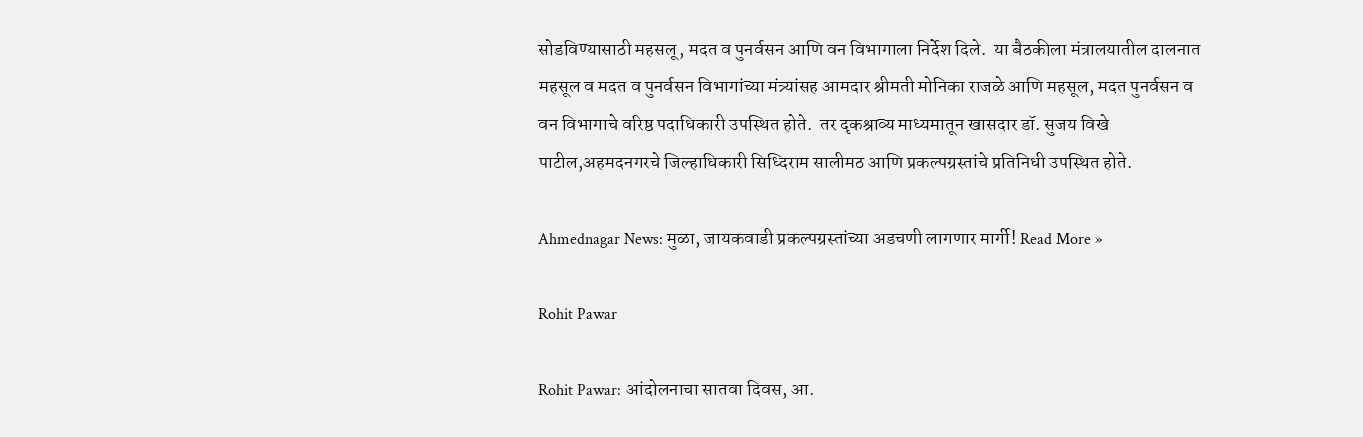सोडविण्यासाठी महसलू, मदत व पुनर्वसन आणि वन विभागाला निर्देश दिले.  या बैठकीला मंत्रालयातील दालनात महसूल व मदत व पुनर्वसन विभागांच्या मंत्र्यांसह आमदार श्रीमती मोनिका राजळे आणि महसूल, मदत पुनर्वसन व वन विभागाचे वरिष्ठ पदाधिकारी उपस्थित होते.  तर दृकश्राव्य माध्यमातून खासदार डॉ. सुजय विखे पाटील,अहमदनगरचे जिल्हाधिकारी सिध्दिराम सालीमठ आणि प्रकल्पग्रस्तांचे प्रतिनिधी उपस्थित होते.

Ahmednagar News: मुळा, जायकवाडी प्रकल्पग्रस्तांच्या अडचणी लागणार मार्गी! Read More »

Rohit Pawar

Rohit Pawar: आंदोलनाचा सातवा दिवस, आ.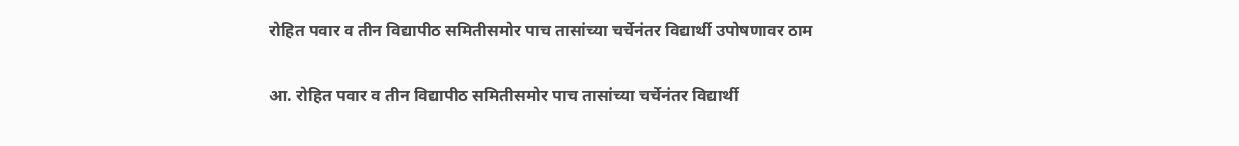रोहित पवार व तीन विद्यापीठ समितीसमोर पाच तासांच्या चर्चेनंतर विद्यार्थी उपोषणावर ठाम

आ. रोहित पवार व तीन विद्यापीठ समितीसमोर पाच तासांच्या चर्चेनंतर विद्यार्थी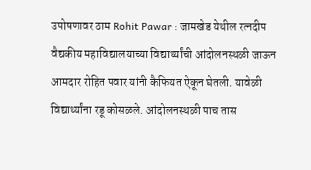उपोषणावर ठाम Rohit Pawar : जामखेड येथील रत्नदीप वैद्यकीय महाविद्यालयाच्या विद्यार्थ्यांची आंदोलनस्थळी जाऊन आमदार रोहित पवार यांनी कैफियत ऐकून घेतली. यावेळी विद्यार्थ्यांना रडू कोसळले. आंदोलनस्थळी पाच तास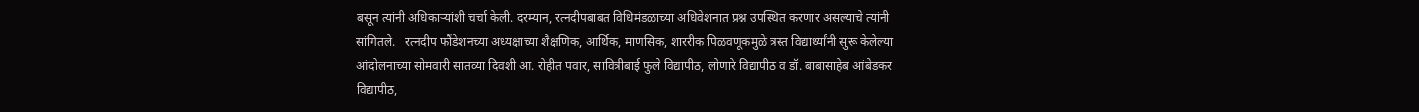बसून त्यांनी अधिकाऱ्यांशी चर्चा केली. दरम्यान, रत्नदीपबाबत विधिमंडळाच्या अधिवेशनात प्रश्न उपस्थित करणार असल्याचे त्यांनी सांगितले.   रत्नदीप फौंडेशनच्या अध्यक्षाच्या शैक्षणिक, आर्थिक, माणसिक, शाररीक पिळवणूकमुळे त्रस्त विद्यार्थ्यांनी सुरू केलेल्या आंदोलनाच्या सोमवारी सातव्या दिवशी आ. रोहीत पवार, सावित्रीबाई फुले विद्यापीठ, लोणारे विद्यापीठ व डॉ. बाबासाहेब आंबेडकर विद्यापीठ,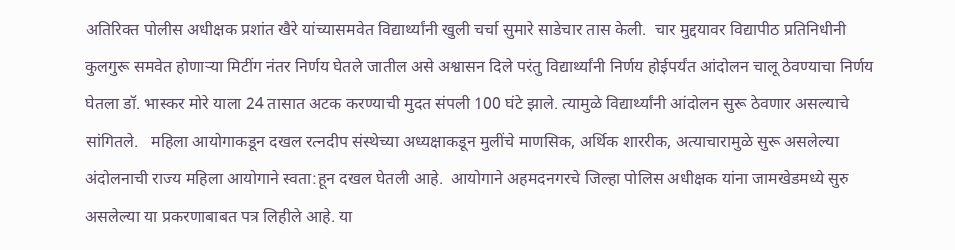अतिरिक्त पोलीस अधीक्षक प्रशांत खैरे यांच्यासमवेत विद्यार्थ्यांनी खुली चर्चा सुमारे साडेचार तास केली.  चार मुद्दयावर विद्यापीठ प्रतिनिधीनी कुलगुरू समवेत होणाऱ्या मिटींग नंतर निर्णय घेतले जातील असे अश्वासन दिले परंतु विद्यार्थ्यांनी निर्णय होईपर्यंत आंदोलन चालू ठेवण्याचा निर्णय घेतला डॉ. भास्कर मोरे याला 24 तासात अटक करण्याची मुदत संपली 100 घंटे झाले. त्यामुळे विद्यार्थ्यांनी आंदोलन सुरू ठेवणार असल्याचे सांगितले.   महिला आयोगाकडून दखल रत्नदीप संस्थेच्या अध्यक्षाकडून मुलींचे माणसिक, अर्थिक शाररीक, अत्याचारामुळे सुरू असलेल्या  अंदोलनाची राज्य महिला आयोगाने स्वता:हून दखल घेतली आहे.  आयोगाने अहमदनगरचे जिल्हा पोलिस अधीक्षक यांना जामखेडमध्ये सुरु असलेल्या या प्रकरणाबाबत पत्र लिहीले आहे. या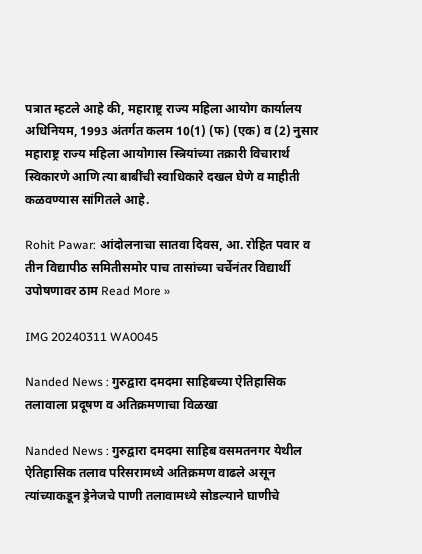पत्रात म्हटले आहे की, महाराष्ट्र राज्य महिला आयोग कार्यालय अधिनियम, 1993 अंतर्गत कलम 10(1) (फ) (एक) व (2) नुसार महाराष्ट्र राज्य महिला आयोगास स्त्रियांच्या तक्रारी विचारार्थ स्विकारणे आणि त्या बाबींची स्वाधिकारे दखल घेणे व माहीती कळवण्यास सांगितले आहे.

Rohit Pawar: आंदोलनाचा सातवा दिवस, आ. रोहित पवार व तीन विद्यापीठ समितीसमोर पाच तासांच्या चर्चेनंतर विद्यार्थी उपोषणावर ठाम Read More »

IMG 20240311 WA0045

Nanded News : गुरुद्वारा दमदमा साहिबच्या ऐतिहासिक तलावाला प्रदूषण व अतिक्रमणाचा विळखा

Nanded News : गुरुद्वारा दमदमा साहिब वसमतनगर येथील ऐतिहासिक तलाव परिसरामध्ये अतिक्रमण वाढले असून त्यांच्याकडून ड्रेनेजचे पाणी तलावामध्ये सोडल्याने घाणीचे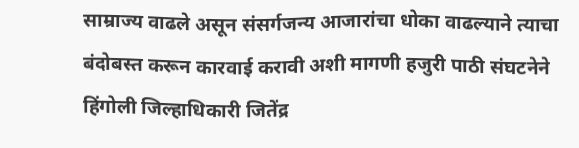साम्राज्य वाढले असून संसर्गजन्य आजारांचा धोका वाढल्याने त्याचा बंदोबस्त करून कारवाई करावी अशी मागणी हजुरी पाठी संघटनेने हिंगोली जिल्हाधिकारी जितेंद्र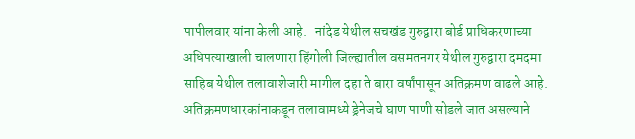पापीलवार यांना केली आहे.   नांदेड येथील सचखंड गुरुद्वारा बोर्ड प्राधिकरणाच्या अधिपत्याखाली चालणारा हिंगोली जिल्ह्यातील वसमतनगर येथील गुरुद्वारा दमदमा साहिब येथील तलावाशेजारी मागील दहा ते बारा वर्षांपासून अतिक्रमण वाढले आहे.  अतिक्रमणधारकांनाकडून तलावामध्ये ड्रेनेजचे घाण पाणी सोडले जात असल्याने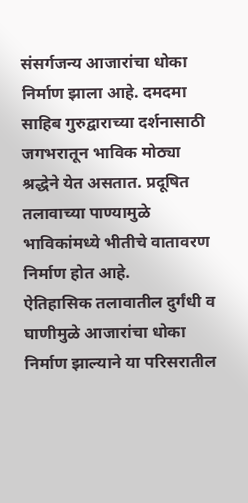संसर्गजन्य आजारांचा धोका निर्माण झाला आहे. दमदमा साहिब गुरुद्वाराच्या दर्शनासाठी जगभरातून भाविक मोठ्या श्रद्धेने येत असतात. प्रदूषित तलावाच्या पाण्यामुळे भाविकांमध्ये भीतीचे वातावरण निर्माण होत आहे.         ऐतिहासिक तलावातील दुर्गंधी व घाणीमुळे आजारांचा धोका निर्माण झाल्याने या परिसरातील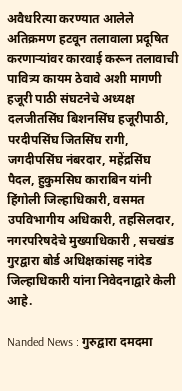अवैधरित्या करण्यात आलेले अतिक्रमण हटवून तलावाला प्रदूषित करणाऱ्यांवर कारवाई करून तलावाची पावित्र्य कायम ठेवावे अशी मागणी हजूरी पाठी संघटनेचे अध्यक्ष दलजीतसिंघ बिशनसिंघ हजूरीपाठी, परदीपसिंघ जितसिंघ रागी, जगदीपसिंघ नंबरदार, महेंद्रसिंघ पैदल, हुकुमसिघ काराबिन यांनी हिंगोली जिल्हाधिकारी, वसमत उपविभागीय अधिकारी, तहसिलदार, नगरपरिषदेचे मुख्याधिकारी , सचखंड गुरद्वारा बोर्ड अधिक्षकांसह नांदेड जिल्हाधिकारी यांना निवेदनाद्वारे केली आहे.

Nanded News : गुरुद्वारा दमदमा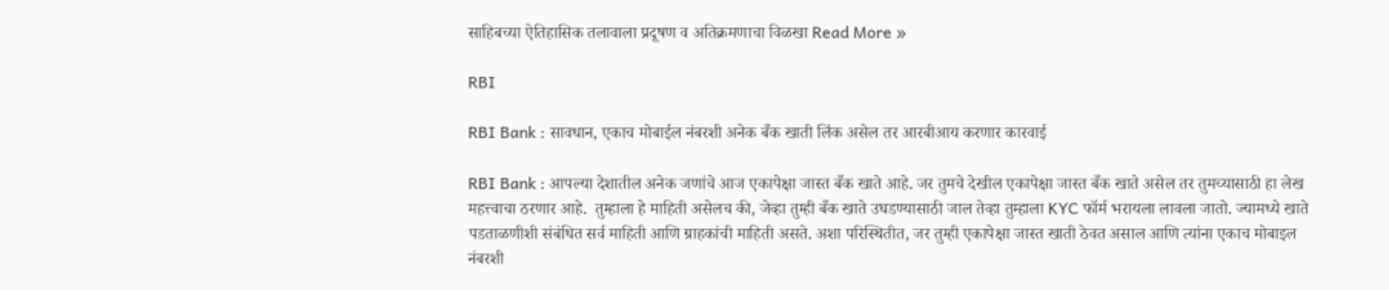साहिबच्या ऐतिहासिक तलावाला प्रदूषण व अतिक्रमणाचा विळखा Read More »

RBI

RBI Bank : सावधान, एकाच मोबाईल नंबरशी अनेक बँक खाती लिंक असेल तर आरबीआय करणार कारवाई

RBI Bank : आपल्या देशातील अनेक जणांचे आज एकापेक्षा जास्त बँक खाते आहे. जर तुमचे देखील एकापेक्षा जास्त बँक खाते असेल तर तुमच्यासाठी हा लेख महत्त्वाचा ठरणार आहे.  तुम्हाला हे माहिती असेलच की, जेव्हा तुम्ही बँक खाते उघडण्यासाठी जाल तेव्हा तुम्हाला KYC फॉर्म भरायला लावला जातो. ज्यामध्ये खाते पडताळणीशी संबंधित सर्व माहिती आणि ग्राहकांची माहिती असते. अशा परिस्थितीत, जर तुम्ही एकापेक्षा जास्त खाती ठेवत असाल आणि त्यांना एकाच मोबाइल नंबरशी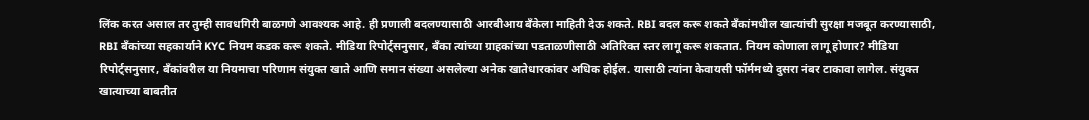लिंक करत असाल तर तुम्ही सावधगिरी बाळगणे आवश्यक आहे. ही प्रणाली बदलण्यासाठी आरबीआय बँकेला माहिती देऊ शकते. RBI बदल करू शकते बँकांमधील खात्यांची सुरक्षा मजबूत करण्यासाठी, RBI बँकांच्या सहकार्याने KYC नियम कडक करू शकते. मीडिया रिपोर्ट्सनुसार, बँका त्यांच्या ग्राहकांच्या पडताळणीसाठी अतिरिक्त स्तर लागू करू शकतात. नियम कोणाला लागू होणार? मीडिया रिपोर्ट्सनुसार, बँकांवरील या नियमाचा परिणाम संयुक्त खाते आणि समान संख्या असलेल्या अनेक खातेधारकांवर अधिक होईल. यासाठी त्यांना केवायसी फॉर्ममध्ये दुसरा नंबर टाकावा लागेल. संयुक्त खात्याच्या बाबतीत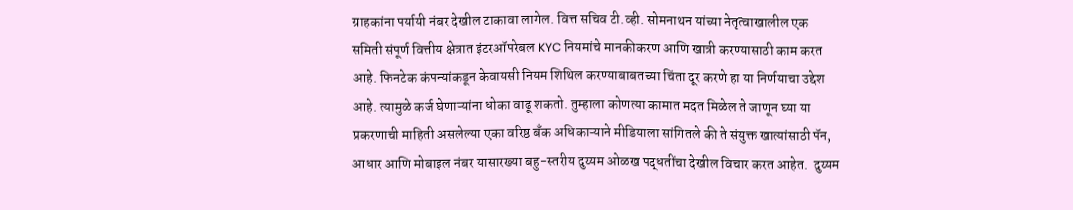ग्राहकांना पर्यायी नंबर देखील टाकावा लागेल. वित्त सचिव टी.व्ही. सोमनाथन यांच्या नेतृत्वाखालील एक समिती संपूर्ण वित्तीय क्षेत्रात इंटरऑपरेबल KYC नियमांचे मानकीकरण आणि खात्री करण्यासाठी काम करत आहे. फिनटेक कंपन्यांकडून केवायसी नियम शिथिल करण्याबाबतच्या चिंता दूर करणे हा या निर्णयाचा उद्देश आहे. त्यामुळे कर्ज घेणाऱ्यांना धोका वाढू शकतो. तुम्हाला कोणत्या कामात मदत मिळेल ते जाणून घ्या या प्रकरणाची माहिती असलेल्या एका वरिष्ठ बँक अधिकाऱ्याने मीडियाला सांगितले की ते संयुक्त खात्यांसाठी पॅन, आधार आणि मोबाइल नंबर यासारख्या बहु-स्तरीय दुय्यम ओळख पद्धतींचा देखील विचार करत आहेत.  दुय्यम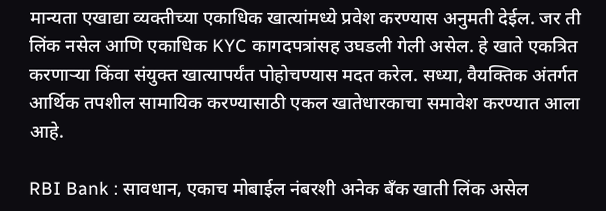मान्यता एखाद्या व्यक्तीच्या एकाधिक खात्यांमध्ये प्रवेश करण्यास अनुमती देईल. जर ती लिंक नसेल आणि एकाधिक KYC कागदपत्रांसह उघडली गेली असेल. हे खाते एकत्रित करणाऱ्या किंवा संयुक्त खात्यापर्यंत पोहोचण्यास मदत करेल. सध्या, वैयक्तिक अंतर्गत आर्थिक तपशील सामायिक करण्यासाठी एकल खातेधारकाचा समावेश करण्यात आला आहे.

RBI Bank : सावधान, एकाच मोबाईल नंबरशी अनेक बँक खाती लिंक असेल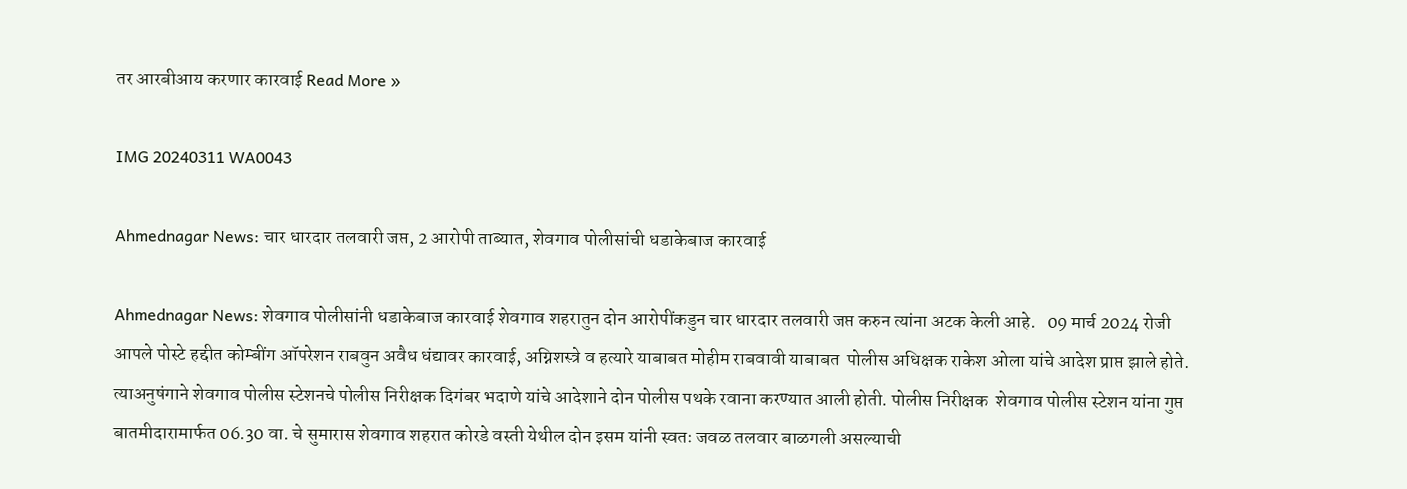तर आरबीआय करणार कारवाई Read More »

IMG 20240311 WA0043

Ahmednagar News: चार धारदार तलवारी जप्त, 2 आरोपी ताब्यात, शेवगाव पोलीसांची धडाकेबाज कारवाई

Ahmednagar News: शेवगाव पोलीसांनी धडाकेबाज कारवाई शेवगाव शहरातुन दोन आरोपींकडुन चार धारदार तलवारी जप्त करुन त्यांना अटक केली आहे.   09 मार्च 2024 रोजी आपले पोस्टे हद्दीत कोम्बींग ऑपरेशन राबवुन अवैध धंद्यावर कारवाई, अग्निशस्त्रे व हत्यारे याबाबत मोहीम राबवावी याबाबत  पोलीस अधिक्षक राकेश ओला यांचे आदेश प्राप्त झाले होते.   त्याअनुषंगाने शेवगाव पोलीस स्टेशनचे पोलीस निरीक्षक दिगंबर भदाणे यांचे आदेशाने दोन पोलीस पथके रवाना करण्यात आली होती. पोलीस निरीक्षक  शेवगाव पोलीस स्टेशन यांना गुप्त बातमीदारामार्फत 06.30 वा. चे सुमारास शेवगाव शहरात कोरडे वस्ती येथील दोन इसम यांनी स्वतः जवळ तलवार बाळगली असल्याची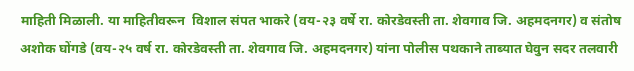माहिती मिळाली. या माहितीवरून  विशाल संपत भाकरे (वय-२३ वर्षे रा. कोरडेवस्ती ता. शेवगाव जि. अहमदनगर) व संतोष अशोक घोंगडे (वय-२५ वर्ष रा. कोरडेवस्ती ता. शेवगाव जि. अहमदनगर) यांना पोलीस पथकाने ताब्यात घेवुन सदर तलवारी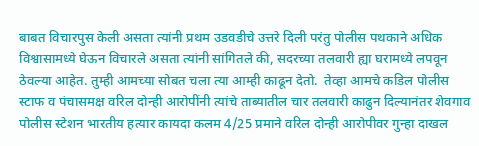बाबत विचारपुस केली असता त्यांनी प्रथम उडवडीचे उत्तरे दिली परंतु पोलीस पथकाने अधिक विश्वासामध्ये घेऊन विचारले असता त्यांनी सांगितले की, सदरच्या तलवारी ह्या घरामध्ये लपवून ठेवल्या आहेत. तुम्ही आमच्या सोबत चला त्या आम्ही काढून देतो.  तेव्हा आमचे कडिल पोलीस स्टाफ व पंचासमक्ष वरिल दोन्ही आरोपींनी त्यांचे ताब्यातील चार तलवारी काढुन दिल्यानंतर शेवगाव पोलीस स्टेशन भारतीय हत्यार कायदा कलम 4/25 प्रमाने वरिल दोन्ही आरोपीवर गुन्हा दाखल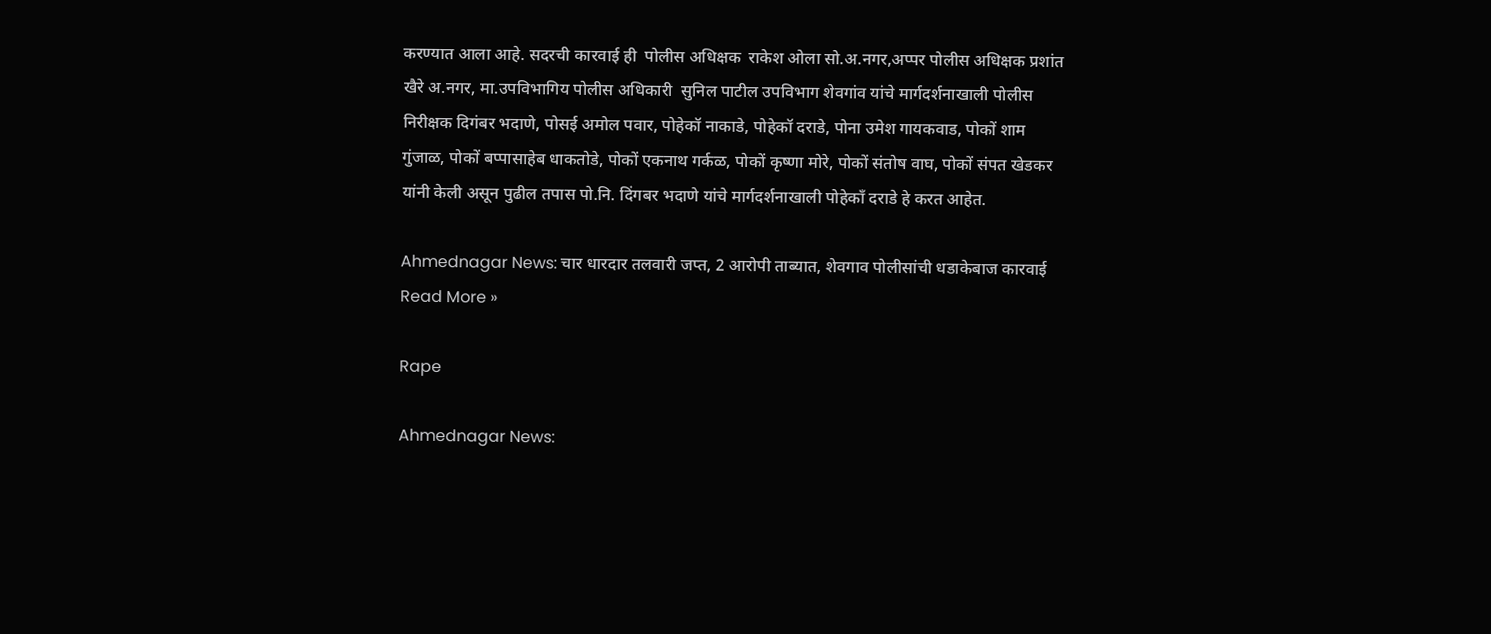करण्यात आला आहे. सदरची कारवाई ही  पोलीस अधिक्षक  राकेश ओला सो.अ.नगर,अप्पर पोलीस अधिक्षक प्रशांत खैरे अ.नगर, मा.उपविभागिय पोलीस अधिकारी  सुनिल पाटील उपविभाग शेवगांव यांचे मार्गदर्शनाखाली पोलीस निरीक्षक दिगंबर भदाणे, पोसई अमोल पवार, पोहेकॉ नाकाडे, पोहेकॉ दराडे, पोना उमेश गायकवाड, पोकों शाम गुंजाळ, पोकों बप्पासाहेब धाकतोडे, पोकों एकनाथ गर्कळ, पोकों कृष्णा मोरे, पोकों संतोष वाघ, पोकों संपत खेडकर यांनी केली असून पुढील तपास पो.नि. दिंगबर भदाणे यांचे मार्गदर्शनाखाली पोहेकाँ दराडे हे करत आहेत.

Ahmednagar News: चार धारदार तलवारी जप्त, 2 आरोपी ताब्यात, शेवगाव पोलीसांची धडाकेबाज कारवाई Read More »

Rape

Ahmednagar News: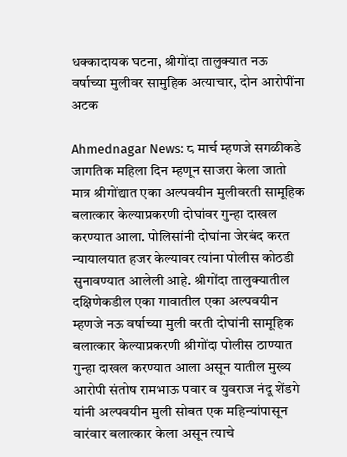धक्कादायक घटना, श्रीगोंदा तालुक्यात नऊ वर्षाच्या मुलीवर सामुहिक अत्याचार, दोन आरोपींना अटक

Ahmednagar News: ८ मार्च म्हणजे सगळीकडे जागतिक महिला दिन म्हणून साजरा केला जातो मात्र श्रीगोंद्यात एका अल्पवयीन मुलीवरती सामूहिक बलात्कार केल्याप्रकरणी दोघांवर गुन्हा दाखल करण्यात आला. पोलिसांनी दोघांना जेरबंद करत न्यायालयात हजर केल्यावर त्यांना पोलीस कोठडी सुनावण्यात आलेली आहे. श्रीगोंदा तालुक्यातील दक्षिणेकडील एका गावातील एका अल्पवयीन म्हणजे नऊ वर्षाच्या मुली वरती दोघांनी सामूहिक बलात्कार केल्याप्रकरणी श्रीगोंदा पोलीस ठाण्यात गुन्हा दाखल करण्यात आला असून यातील मुख्य आरोपी संतोष रामभाऊ पवार व युवराज नंदू शेंडगे यांनी अल्पवयीन मुली सोबत एक महिन्यांपासून वारंवार बलात्कार केला असून त्याचे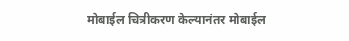मोबाईल चित्रीकरण केल्यानंतर मोबाईल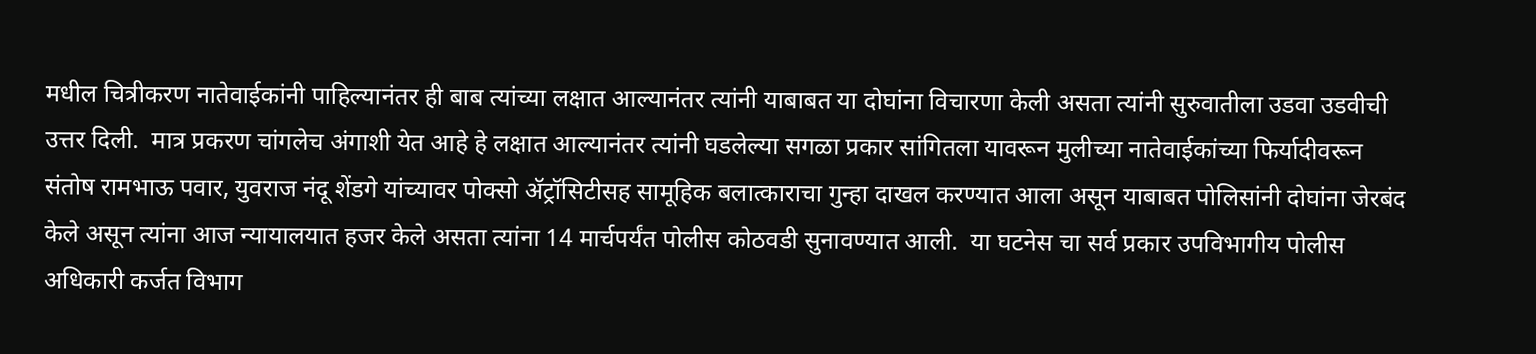मधील चित्रीकरण नातेवाईकांनी पाहिल्यानंतर ही बाब त्यांच्या लक्षात आल्यानंतर त्यांनी याबाबत या दोघांना विचारणा केली असता त्यांनी सुरुवातीला उडवा उडवीची उत्तर दिली.  मात्र प्रकरण चांगलेच अंगाशी येत आहे हे लक्षात आल्यानंतर त्यांनी घडलेल्या सगळा प्रकार सांगितला यावरून मुलीच्या नातेवाईकांच्या फिर्यादीवरून संतोष रामभाऊ पवार, युवराज नंदू शेंडगे यांच्यावर पोक्सो ॲट्रॉसिटीसह सामूहिक बलात्काराचा गुन्हा दाखल करण्यात आला असून याबाबत पोलिसांनी दोघांना जेरबंद केले असून त्यांना आज न्यायालयात हजर केले असता त्यांना 14 मार्चपर्यंत पोलीस कोठवडी सुनावण्यात आली.  या घटनेस चा सर्व प्रकार उपविभागीय पोलीस अधिकारी कर्जत विभाग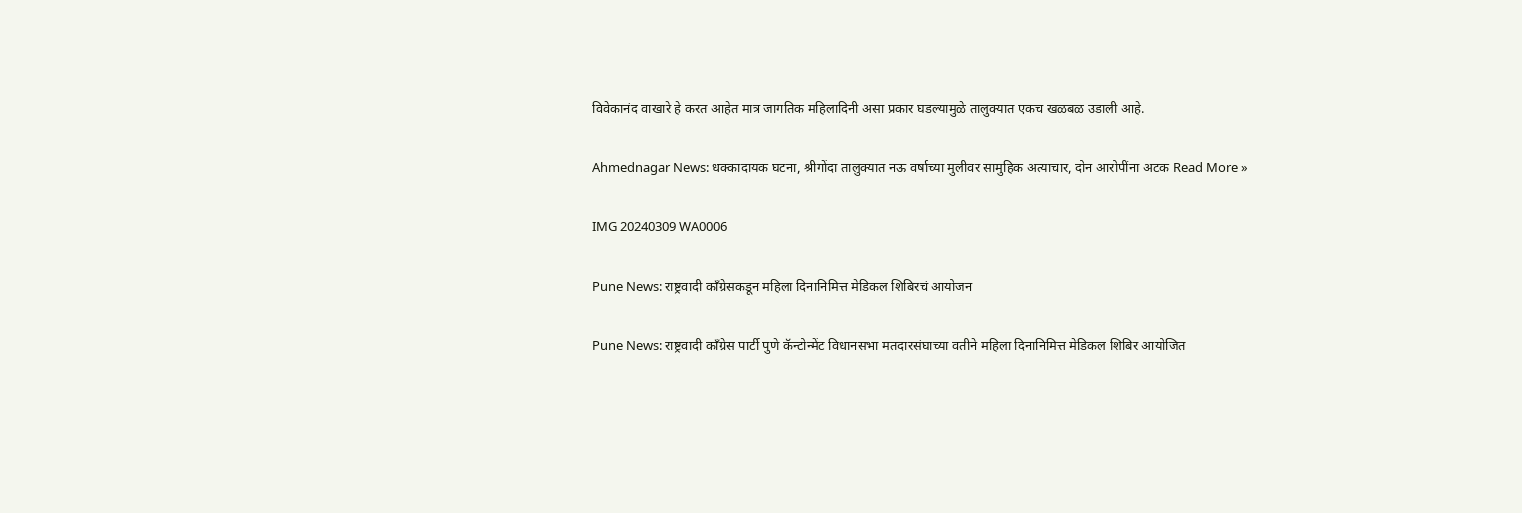विवेकानंद वाखारे हे करत आहेत मात्र जागतिक महिलादिनी असा प्रकार घडल्यामुळे तालुक्यात एकच खळबळ उडाली आहे.

Ahmednagar News: धक्कादायक घटना, श्रीगोंदा तालुक्यात नऊ वर्षाच्या मुलीवर सामुहिक अत्याचार, दोन आरोपींना अटक Read More »

IMG 20240309 WA0006

Pune News: राष्ट्रवादी काँग्रेसकडून महिला दिनानिमित्त मेडिकल शिबिरचं आयोजन

Pune News: राष्ट्रवादी काँग्रेस पार्टी पुणे कॅन्टोन्मेंट विधानसभा मतदारसंघाच्या वतीने महिला दिनानिमित्त मेडिकल शिबिर आयोजित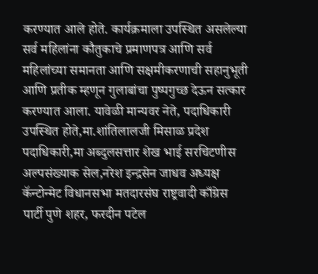करण्यात आले होते. कार्यक्रमाला उपस्थित असलेल्या सर्व महिलांना कौतुकाचे प्रमाणपत्र आणि सर्व महिलांच्या समानता आणि सक्षमीकरणाची सहानुभूती आणि प्रतीक म्हणून गुलाबांचा पुष्पगुच्छ देऊन सत्कार करण्यात आला. यावेळी मान्यवर नेते, पदाधिकारी उपस्थित होते,मा.शांतिलालजी मिसाळ प्रदेश पदाधिकारी,मा अब्दुलसत्तार शेख भाई सरचिटणीस अल्पसंख्याक सेल,नरेश इन्द्रसेन जाधव अध्यक्ष कॅन्टोन्मेट विधानसभा मतदारसंघ राष्ट्रवादी काँग्रेस पार्टी पुणे शहर, फरदीन पटेल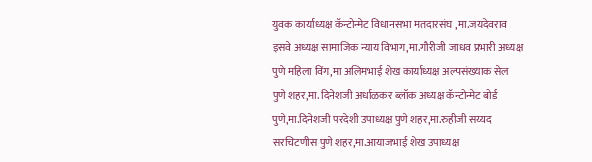युवक कार्याध्यक्ष कॅन्टोन्मेट विधानसभा मतदारसंघ ,मा.जयदेवराव इसवे अध्यक्ष सामाजिक न्याय विभाग,मा.गौरीजी जाधव प्रभारी अध्यक्ष पुणे महिला विंग,मा अलिमभाई शेख कार्याध्यक्ष अल्पसंख्याक सेल पुणे शहर,मा. दिनेशजी अर्धाळकर ब्लॉक अध्यक्ष कॅन्टोन्मेट बोर्ड पुणे,मा.दिनेशजी परदेशी उपाध्यक्ष पुणे शहर,मा.रुहीजी सय्यद सरचिटणीस पुणे शहर,मा.आयाजभाई शेख उपाध्यक्ष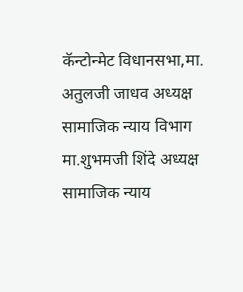कॅन्टोन्मेट विधानसभा,मा. अतुलजी जाधव अध्यक्ष सामाजिक न्याय विभाग मा.शुभमजी शिंदे अध्यक्ष सामाजिक न्याय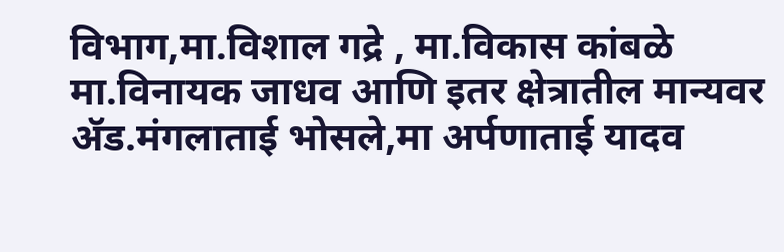विभाग,मा.विशाल गद्रे , मा.विकास कांबळे मा.विनायक जाधव आणि इतर क्षेत्रातील मान्यवर ॲड.मंगलाताई भोसले,मा अर्पणाताई यादव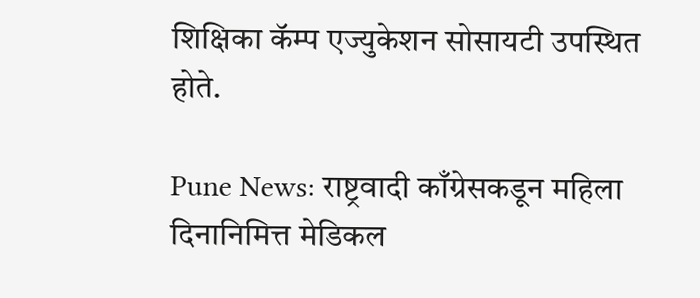शिक्षिका कॅम्प एज्युकेशन सोसायटी उपस्थित होते.

Pune News: राष्ट्रवादी काँग्रेसकडून महिला दिनानिमित्त मेडिकल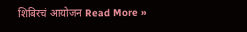शिबिरचं आयोजन Read More »